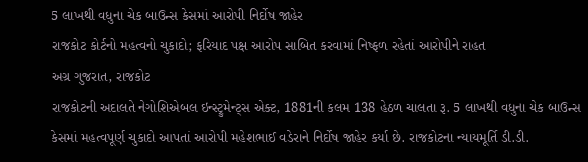5 લાખથી વધુના ચેક બાઉન્સ કેસમાં આરોપી નિર્દોષ જાહેર
રાજકોટ કોર્ટનો મહત્વનો ચુકાદો; ફરિયાદ પક્ષ આરોપ સાબિત કરવામાં નિષ્ફળ રહેતાં આરોપીને રાહત
અગ્ર ગુજરાત, રાજકોટ
રાજકોટની અદાલતે નેગોશિએબલ ઇન્સ્ટ્રુમેન્ટ્સ એક્ટ, 1881ની કલમ 138 હેઠળ ચાલતા રૂ. 5 લાખથી વધુના ચેક બાઉન્સ કેસમાં મહત્વપૂર્ણ ચુકાદો આપતાં આરોપી મહેશભાઈ વડેરાને નિર્દોષ જાહેર કર્યા છે. રાજકોટના ન્યાયમૂર્તિ ડી.ડી.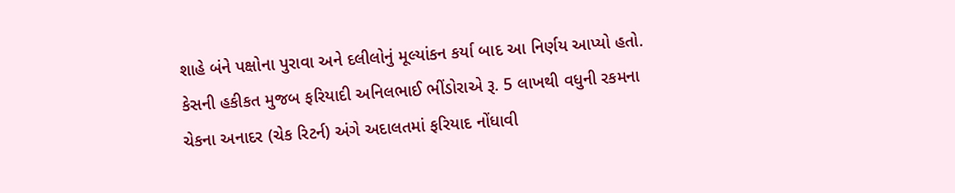શાહે બંને પક્ષોના પુરાવા અને દલીલોનું મૂલ્યાંકન કર્યા બાદ આ નિર્ણય આપ્યો હતો.
કેસની હકીકત મુજબ ફરિયાદી અનિલભાઈ ભીંડોરાએ રૂ. 5 લાખથી વધુની રકમના ચેકના અનાદર (ચેક રિટર્ન) અંગે અદાલતમાં ફરિયાદ નોંધાવી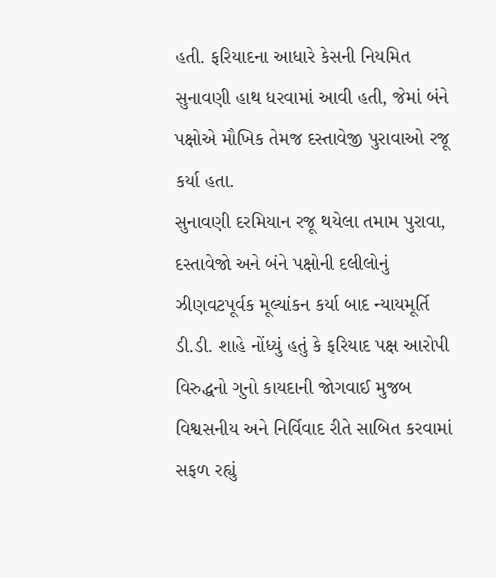હતી. ફરિયાદના આધારે કેસની નિયમિત સુનાવણી હાથ ધરવામાં આવી હતી, જેમાં બંને પક્ષોએ મૌખિક તેમજ દસ્તાવેજી પુરાવાઓ રજૂ કર્યા હતા.
સુનાવણી દરમિયાન રજૂ થયેલા તમામ પુરાવા, દસ્તાવેજો અને બંને પક્ષોની દલીલોનું ઝીણવટપૂર્વક મૂલ્યાંકન કર્યા બાદ ન્યાયમૂર્તિ ડી.ડી. શાહે નોંધ્યું હતું કે ફરિયાદ પક્ષ આરોપી વિરુદ્ધનો ગુનો કાયદાની જોગવાઈ મુજબ વિશ્વસનીય અને નિર્વિવાદ રીતે સાબિત કરવામાં સફળ રહ્યું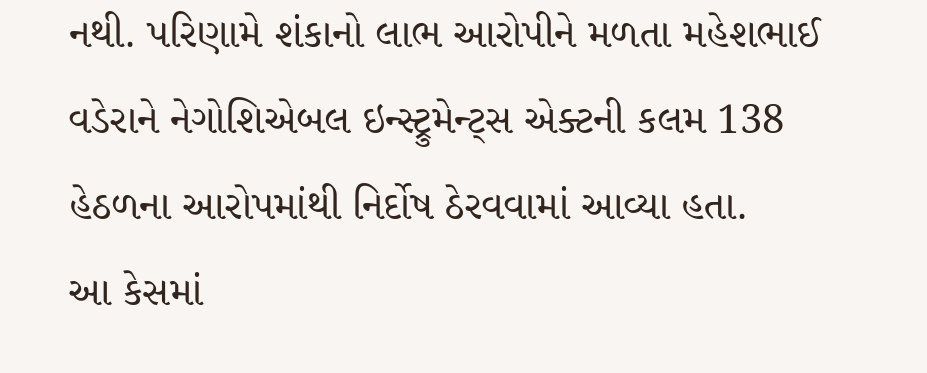નથી. પરિણામે શંકાનો લાભ આરોપીને મળતા મહેશભાઈ વડેરાને નેગોશિએબલ ઇન્સ્ટ્રુમેન્ટ્સ એક્ટની કલમ 138 હેઠળના આરોપમાંથી નિર્દોષ ઠેરવવામાં આવ્યા હતા.
આ કેસમાં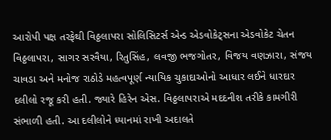આરોપી પક્ષ તરફેથી વિઠ્ઠલાપરા સોલિસિટર્સ એન્ડ એડવોકેટ્સના એડવોકેટ ચેતન વિઠ્ઠલાપરા, સાગર સરવૈયા, રિતુસિંહ, લવજી ભજગોતર, વિજય વણઝારા, સંજય ચાવડા અને મનોજ રાઠોડે મહત્વપૂર્ણ ન્યાયિક ચુકાદાઓનો આધાર લઈને ધારદાર દલીલો રજૂ કરી હતી. જ્યારે હિરેન એસ. વિઠ્ઠલાપરાએ મદદનીશ તરીકે કામગીરી સંભાળી હતી. આ દલીલોને ધ્યાનમાં રાખી અદાલતે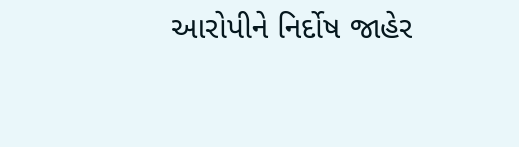આરોપીને નિર્દોષ જાહેર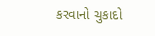કરવાનો ચુકાદો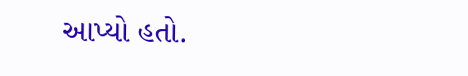આપ્યો હતો.